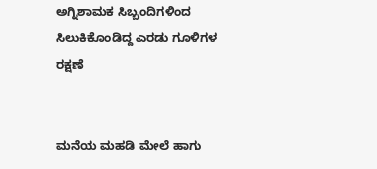ಅಗ್ನಿಶಾಮಕ ಸಿಬ್ಬಂದಿಗಳಿಂದ ಸಿಲುಕಿಕೊಂಡಿದ್ದ ಎರಡು ಗೂಳಿಗಳ ರಕ್ಷಣೆ


ಮನೆಯ ಮಹಡಿ ಮೇಲೆ ಹಾಗು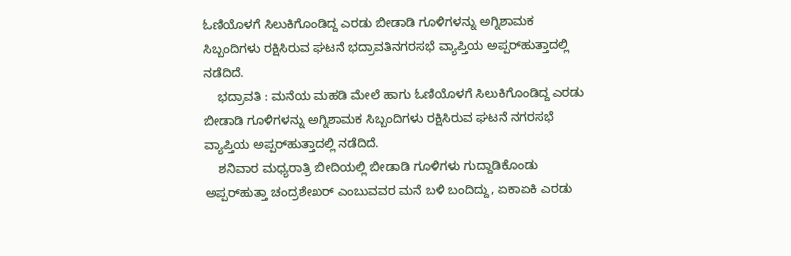ಓಣಿಯೊಳಗೆ ಸಿಲುಕಿಗೊಂಡಿದ್ದ ಎರಡು ಬೀಡಾಡಿ ಗೂಳಿಗಳನ್ನು ಅಗ್ನಿಶಾಮಕ ಸಿಬ್ಬಂದಿಗಳು ರಕ್ಷಿಸಿರುವ ಘಟನೆ ಭದ್ರಾವತಿನಗರಸಭೆ ವ್ಯಾಪ್ತಿಯ ಅಪ್ಪರ್‌ಹುತ್ತಾದಲ್ಲಿ ನಡೆದಿದೆ.
    ಭದ್ರಾವತಿ : ಮನೆಯ ಮಹಡಿ ಮೇಲೆ ಹಾಗು ಓಣಿಯೊಳಗೆ ಸಿಲುಕಿಗೊಂಡಿದ್ದ ಎರಡು ಬೀಡಾಡಿ ಗೂಳಿಗಳನ್ನು ಅಗ್ನಿಶಾಮಕ ಸಿಬ್ಬಂದಿಗಳು ರಕ್ಷಿಸಿರುವ ಘಟನೆ ನಗರಸಭೆ ವ್ಯಾಪ್ತಿಯ ಅಪ್ಪರ್‌ಹುತ್ತಾದಲ್ಲಿ ನಡೆದಿದೆ.
    ಶನಿವಾರ ಮಧ್ಯರಾತ್ರಿ ಬೀದಿಯಲ್ಲಿ ಬೀಡಾಡಿ ಗೂಳಿಗಳು ಗುದ್ದಾಡಿಕೊಂಡು ಅಪ್ಪರ್‌ಹುತ್ತಾ ಚಂದ್ರಶೇಖರ್ ಎಂಬುವವರ ಮನೆ ಬಳಿ ಬಂದಿದ್ದು, ಏಕಾಏಕಿ ಎರಡು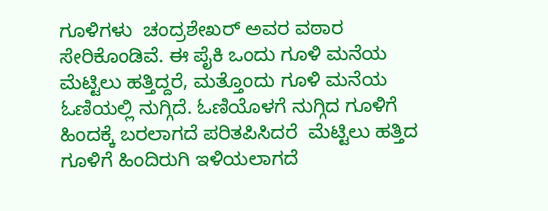ಗೂಳಿಗಳು  ಚಂದ್ರಶೇಖರ್ ಅವರ ವಠಾರ ಸೇರಿಕೊಂಡಿವೆ. ಈ ಪೈಕಿ ಒಂದು ಗೂಳಿ ಮನೆಯ ಮೆಟ್ಟಿಲು ಹತ್ತಿದ್ದರೆ, ಮತ್ತೊಂದು ಗೂಳಿ ಮನೆಯ ಓಣಿಯಲ್ಲಿ ನುಗ್ಗಿದೆ. ಓಣಿಯೊಳಗೆ ನುಗ್ಗಿದ ಗೂಳಿಗೆ ಹಿಂದಕ್ಕೆ ಬರಲಾಗದೆ ಪರಿತಪಿಸಿದರೆ  ಮೆಟ್ಟಿಲು ಹತ್ತಿದ ಗೂಳಿಗೆ ಹಿಂದಿರುಗಿ ಇಳಿಯಲಾಗದೆ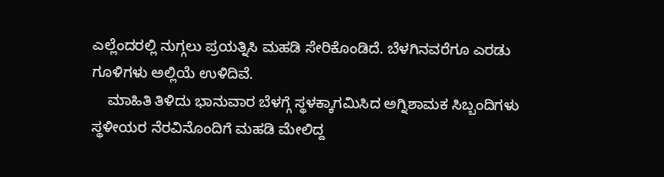ಎಲ್ಲೆಂದರಲ್ಲಿ ನುಗ್ಗಲು ಪ್ರಯತ್ನಿಸಿ ಮಹಡಿ ಸೇರಿಕೊಂಡಿದೆ. ಬೆಳಗಿನವರೆಗೂ ಎರಡು ಗೂಳಿಗಳು ಅಲ್ಲಿಯೆ ಉಳಿದಿವೆ.
    ಮಾಹಿತಿ ತಿಳಿದು ಭಾನುವಾರ ಬೆಳಗ್ಗೆ ಸ್ಥಳಕ್ಕಾಗಮಿಸಿದ ಅಗ್ನಿಶಾಮಕ ಸಿಬ್ಬಂದಿಗಳು ಸ್ಥಳೀಯರ ನೆರವಿನೊಂದಿಗೆ ಮಹಡಿ ಮೇಲಿದ್ದ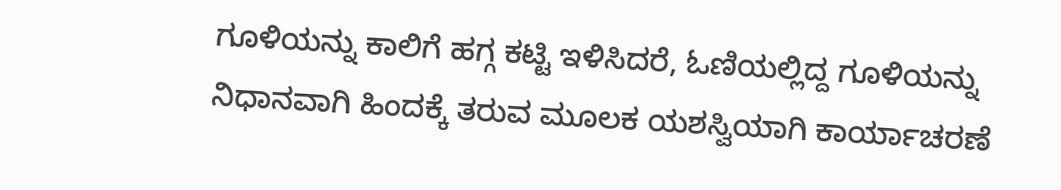ಗೂಳಿಯನ್ನು ಕಾಲಿಗೆ ಹಗ್ಗ ಕಟ್ಟಿ ಇಳಿಸಿದರೆ, ಓಣಿಯಲ್ಲಿದ್ದ ಗೂಳಿಯನ್ನು ನಿಧಾನವಾಗಿ ಹಿಂದಕ್ಕೆ ತರುವ ಮೂಲಕ ಯಶಸ್ವಿಯಾಗಿ ಕಾರ್ಯಾಚರಣೆ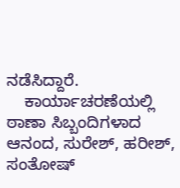ನಡೆಸಿದ್ದಾರೆ.
    ಕಾರ್ಯಾಚರಣೆಯಲ್ಲಿ ಠಾಣಾ ಸಿಬ್ಬಂದಿಗಳಾದ ಆನಂದ, ಸುರೇಶ್, ಹರೀಶ್, ಸಂತೋಷ್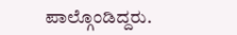ಪಾಲ್ಗೊಂಡಿದ್ದರು.